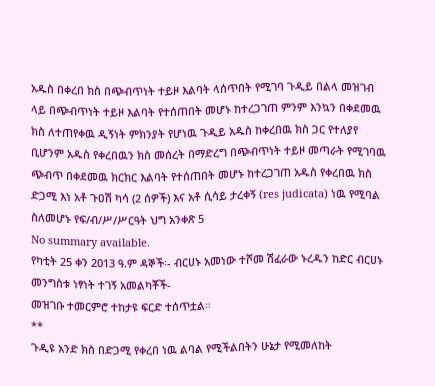አዱስ በቀረበ ክስ በጭብጥነት ተይዞ እልባት ላሰጥበት የሚገባ ጉዲይ በልላ መዝገብ ላይ በጭብጥነት ተይዞ እልባት የተሰጠበት መሆኑ ከተረጋገጠ ምንም እንኳን በቀደመዉ ክስ ለተጠየቀዉ ዲኝነት ምክንያት የሆነዉ ጉዲይ አዱስ ከቀረበዉ ክስ ጋር የተለያየ ቢሆንም አዱስ የቀረበዉን ክስ መሰረት በማድረግ በጭብጥነት ተይዞ መጣራት የሚገባዉ ጭብጥ በቀደመዉ ክርክር እልባት የተሰጠበት መሆኑ ከተረጋገጠ አዱስ የቀረበዉ ክስ ድጋሚ እነ አቶ ጉዐሽ ካሳ (2 ሰዎች) እና አቶ ሲሳይ ታረቀኝ (res judicata) ነዉ የሚባል ስለመሆኑ የፍ/ብ/ሥ/ሥርዓት ህግ አንቀጽ 5
No summary available.
የካቲት 25 ቀን 2013 ዓ.ም ዳኞች፡- ብርሀኑ አመነው ተሾመ ሽፈራው ኑረዱን ከድር ብርሀኑ መንግስቱ ነፃነት ተገኝ አመልካቾች-
መዝገቡ ተመርምሮ ተከታዩ ፍርድ ተሰጥቷል።
**
ጉዲዩ አንድ ክስ በድጋሚ የቀረበ ነዉ ልባል የሚችልበትን ሁኔታ የሚመለከት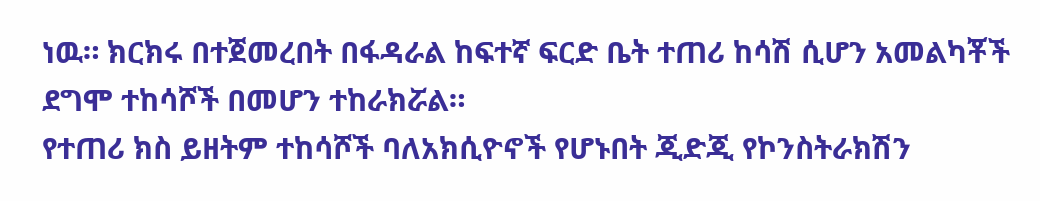ነዉ። ክርክሩ በተጀመረበት በፋዳራል ከፍተኛ ፍርድ ቤት ተጠሪ ከሳሽ ሲሆን አመልካቾች ደግሞ ተከሳሾች በመሆን ተከራክሯል።
የተጠሪ ክስ ይዘትም ተከሳሾች ባለአክሲዮኖች የሆኑበት ጂድጂ የኮንስትራክሽን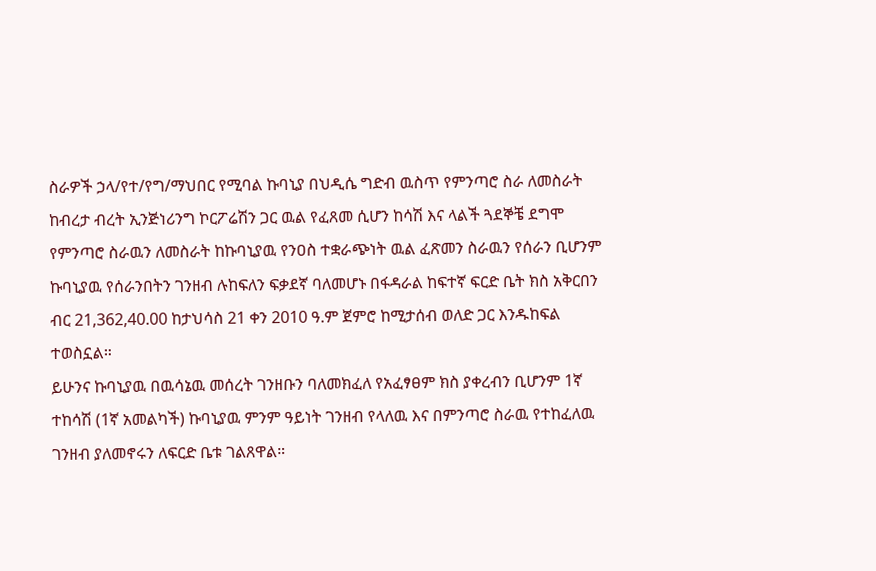ስራዎች ኃላ/የተ/የግ/ማህበር የሚባል ኩባኒያ በህዲሴ ግድብ ዉስጥ የምንጣሮ ስራ ለመስራት ከብረታ ብረት ኢንጅነሪንግ ኮርፖሬሽን ጋር ዉል የፈጸመ ሲሆን ከሳሽ እና ላልች ጓደኞቼ ደግሞ የምንጣሮ ስራዉን ለመስራት ከኩባኒያዉ የንዐስ ተቋራጭነት ዉል ፈጽመን ስራዉን የሰራን ቢሆንም ኩባኒያዉ የሰራንበትን ገንዘብ ሉከፍለን ፍቃደኛ ባለመሆኑ በፋዳራል ከፍተኛ ፍርድ ቤት ክስ አቅርበን ብር 21,362,40.00 ከታህሳስ 21 ቀን 2010 ዓ.ም ጀምሮ ከሚታሰብ ወለድ ጋር እንዱከፍል ተወስኗል።
ይሁንና ኩባኒያዉ በዉሳኔዉ መሰረት ገንዘቡን ባለመክፈለ የአፈፃፀም ክስ ያቀረብን ቢሆንም 1ኛ ተከሳሽ (1ኛ አመልካች) ኩባኒያዉ ምንም ዓይነት ገንዘብ የላለዉ እና በምንጣሮ ስራዉ የተከፈለዉ ገንዘብ ያለመኖሩን ለፍርድ ቤቱ ገልጸዋል።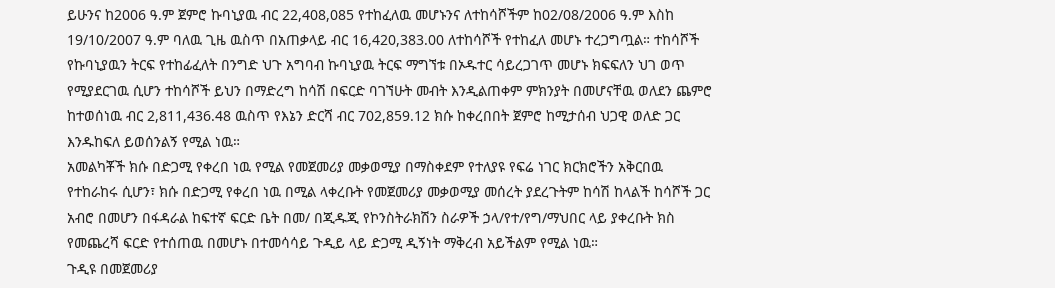ይሁንና ከ2006 ዓ.ም ጀምሮ ኩባኒያዉ ብር 22,408,085 የተከፈለዉ መሆኑንና ለተከሳሾችም ከ02/08/2006 ዓ.ም እስከ 19/10/2007 ዓ.ም ባለዉ ጊዜ ዉስጥ በአጠቃላይ ብር 16,420,383.00 ለተከሳሾች የተከፈለ መሆኑ ተረጋግጧል። ተከሳሾች የኩባኒያዉን ትርፍ የተከፊፈለት በንግድ ህጉ አግባብ ኩባኒያዉ ትርፍ ማግኘቱ በኦዱተር ሳይረጋገጥ መሆኑ ክፍፍለን ህገ ወጥ የሚያደርገዉ ሲሆን ተከሳሾች ይህን በማድረግ ከሳሽ በፍርድ ባገኘሁት መብት እንዲልጠቀም ምክንያት በመሆናቸዉ ወለደን ጨምሮ ከተወሰነዉ ብር 2,811,436.48 ዉስጥ የእኔን ድርሻ ብር 702,859.12 ክሱ ከቀረበበት ጀምሮ ከሚታሰብ ህጋዊ ወለድ ጋር እንዱከፍለ ይወሰንልኝ የሚል ነዉ።
አመልካቾች ክሱ በድጋሚ የቀረበ ነዉ የሚል የመጀመሪያ መቃወሚያ በማስቀደም የተለያዩ የፍሬ ነገር ክርክሮችን አቅርበዉ የተከራከሩ ሲሆን፣ ክሱ በድጋሚ የቀረበ ነዉ በሚል ላቀረቡት የመጀመሪያ መቃወሚያ መሰረት ያደረጉትም ከሳሽ ከላልች ከሳሾች ጋር አብሮ በመሆን በፋዳራል ከፍተኛ ፍርድ ቤት በመ/ በጂዱጂ የኮንስትራክሽን ስራዎች ኃላ/የተ/የግ/ማህበር ላይ ያቀረቡት ክስ የመጨረሻ ፍርድ የተሰጠዉ በመሆኑ በተመሳሳይ ጉዲይ ላይ ድጋሚ ዲኝነት ማቅረብ አይችልም የሚል ነዉ።
ጉዲዩ በመጀመሪያ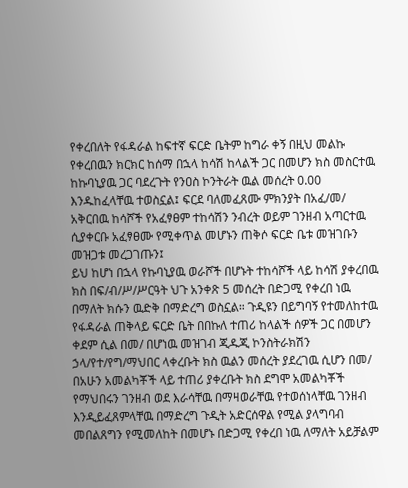የቀረበለት የፋዳራል ከፍተኛ ፍርድ ቤትም ከግራ ቀኝ በዚህ መልኩ የቀረበዉን ክርክር ከሰማ በኋላ ከሳሽ ከላልች ጋር በመሆን ክስ መስርተዉ ከኩባኒያዉ ጋር ባደረጉት የንዐስ ኮንትራት ዉል መሰረት 0.00 እንዱከፈላቸዉ ተወስኗል፤ ፍርደ ባለመፈጸሙ ምክንያት በአፈ/መ/ አቅርበዉ ከሳሾች የአፈፃፀም ተከሳሽን ንብረት ወይም ገንዘብ አጣርተዉ ሲያቀርቡ አፈፃፀሙ የሚቀጥል መሆኑን ጠቅሶ ፍርድ ቤቱ መዝገቡን መዝጋቱ መረጋገጡን፤
ይህ ከሆነ በኋላ የኩባኒያዉ ወራሾች በሆኑት ተከሳሾች ላይ ከሳሽ ያቀረበዉ ክስ በፍ/ብ/ሥ/ሥርዓት ህጉ አንቀጽ 5 መሰረት በድጋሚ የቀረበ ነዉ በማለት ክሱን ዉድቅ በማድረግ ወስኗል። ጉዲዩን በይግባኝ የተመለከተዉ የፋዳራል ጠቅላይ ፍርድ ቤት በበኩለ ተጠሪ ከላልች ሰዎች ጋር በመሆን ቀደም ሲል በመ/ በሆነዉ መዝገብ ጂዱጂ ኮንስትራክሽን ኃላ/የተ/የግ/ማህበር ላቀረቡት ክስ ዉልን መሰረት ያደረገዉ ሲሆን በመ/ በአሁን አመልካቾች ላይ ተጠሪ ያቀረቡት ክስ ደግሞ አመልካቾች የማህበሩን ገንዘብ ወደ እራሳቸዉ በማዛወራቸዉ የተወሰነላቸዉ ገንዘብ እንዲይፈጸምላቸዉ በማድረግ ጉዲት አድርሰዋል የሚል ያላግባብ መበልጸግን የሚመለከት በመሆኑ በድጋሚ የቀረበ ነዉ ለማለት አይቻልም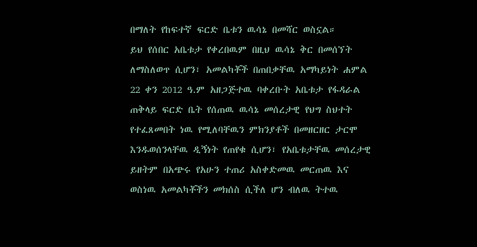በማለት የከፍተኛ ፍርድ ቤቱን ዉሳኔ በመሻር ወስኗል።
ይህ የሰበር አቤቱታ የቀረበዉም በዚህ ዉሳኔ ቅር በመሰኘት ለማስለወጥ ሲሆን፣ አመልካቾች በጠበቃቸዉ አማካይነት ሐምል 22 ቀን 2012 ዓ.ም አዘጋጅተዉ ባቀረቡት አቤቱታ የፋዳራል ጠቅላይ ፍርድ ቤት የሰጠዉ ዉሳኔ መሰረታዊ የህግ ስህተት የተፈጸመበት ነዉ የሚለባቸዉን ምክንያቶች በመዘርዘር ታርሞ እንዱወሰንላቸዉ ዲኝነት የጠየቁ ሲሆን፣ የአቤቱታቸዉ መሰረታዊ ይዘትም በአጭሩ የአሁን ተጠሪ አስቀድመዉ መርጠዉ እና ወስነዉ አመልካቾችን መክሰስ ሲችለ ሆን ብለዉ ትተዉ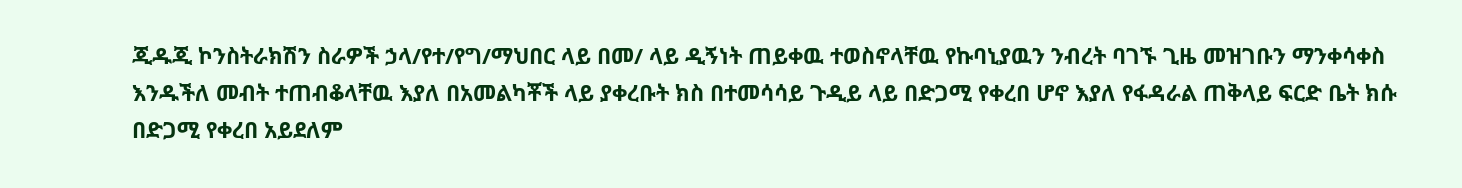ጂዱጂ ኮንስትራክሽን ስራዎች ኃላ/የተ/የግ/ማህበር ላይ በመ/ ላይ ዲኝነት ጠይቀዉ ተወስኖላቸዉ የኩባኒያዉን ንብረት ባገኙ ጊዜ መዝገቡን ማንቀሳቀስ እንዱችለ መብት ተጠብቆላቸዉ እያለ በአመልካቾች ላይ ያቀረቡት ክስ በተመሳሳይ ጉዲይ ላይ በድጋሚ የቀረበ ሆኖ እያለ የፋዳራል ጠቅላይ ፍርድ ቤት ክሱ በድጋሚ የቀረበ አይደለም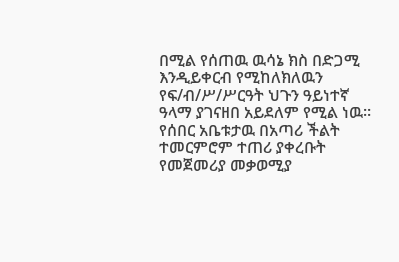በሚል የሰጠዉ ዉሳኔ ክስ በድጋሚ እንዲይቀርብ የሚከለክለዉን የፍ/ብ/ሥ/ሥርዓት ህጉን ዓይነተኛ ዓላማ ያገናዘበ አይደለም የሚል ነዉ።
የሰበር አቤቱታዉ በአጣሪ ችልት ተመርምሮም ተጠሪ ያቀረቡት የመጀመሪያ መቃወሚያ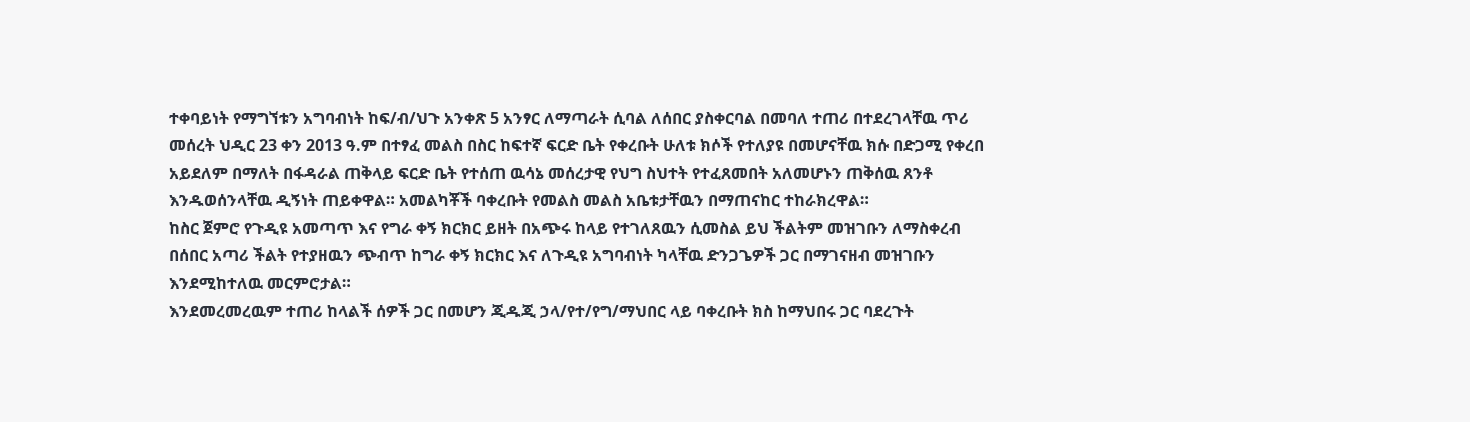ተቀባይነት የማግኘቱን አግባብነት ከፍ/ብ/ህጉ አንቀጽ 5 አንፃር ለማጣራት ሲባል ለሰበር ያስቀርባል በመባለ ተጠሪ በተደረገላቸዉ ጥሪ መሰረት ህዲር 23 ቀን 2013 ዓ.ም በተፃፈ መልስ በስር ከፍተኛ ፍርድ ቤት የቀረቡት ሁለቱ ክሶች የተለያዩ በመሆናቸዉ ክሱ በድጋሚ የቀረበ አይደለም በማለት በፋዳራል ጠቅላይ ፍርድ ቤት የተሰጠ ዉሳኔ መሰረታዊ የህግ ስህተት የተፈጸመበት አለመሆኑን ጠቅሰዉ ጸንቶ እንዱወሰንላቸዉ ዲኝነት ጠይቀዋል። አመልካቾች ባቀረቡት የመልስ መልስ አቤቱታቸዉን በማጠናከር ተከራክረዋል።
ከስር ጀምሮ የጉዲዩ አመጣጥ እና የግራ ቀኝ ክርክር ይዘት በአጭሩ ከላይ የተገለጸዉን ሲመስል ይህ ችልትም መዝገቡን ለማስቀረብ በሰበር አጣሪ ችልት የተያዘዉን ጭብጥ ከግራ ቀኝ ክርክር እና ለጉዲዩ አግባብነት ካላቸዉ ድንጋጌዎች ጋር በማገናዘብ መዝገቡን እንደሚከተለዉ መርምሮታል።
እንደመረመረዉም ተጠሪ ከላልች ሰዎች ጋር በመሆን ጂዱጂ ኃላ/የተ/የግ/ማህበር ላይ ባቀረቡት ክስ ከማህበሩ ጋር ባደረጉት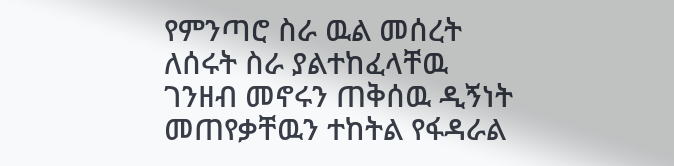የምንጣሮ ስራ ዉል መሰረት ለሰሩት ስራ ያልተከፈላቸዉ ገንዘብ መኖሩን ጠቅሰዉ ዲኝነት መጠየቃቸዉን ተከትል የፋዳራል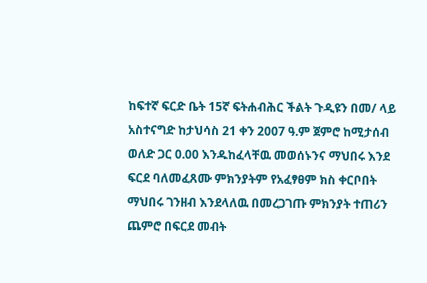ከፍተኛ ፍርድ ቤት 15ኛ ፍትሐብሕር ችልት ጉዲዩን በመ/ ላይ አስተናግድ ከታህሳስ 21 ቀን 2007 ዓ.ም ጀምሮ ከሚታሰብ ወለድ ጋር 0.00 እንዱከፈላቸዉ መወሰኑንና ማህበሩ እንደ ፍርደ ባለመፈጸሙ ምክንያትም የአፈፃፀም ክስ ቀርቦበት ማህበሩ ገንዘብ እንደላለዉ በመረጋገጡ ምክንያት ተጠሪን ጨምሮ በፍርደ መብት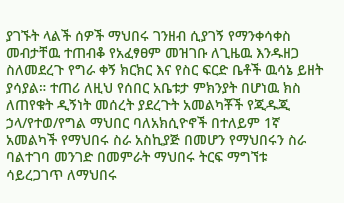ያገኙት ላልች ሰዎች ማህበሩ ገንዘብ ሲያገኝ የማንቀሳቀስ መብታቸዉ ተጠብቆ የአፈፃፀም መዝገቡ ለጊዜዉ እንዱዘጋ ስለመደረጉ የግራ ቀኝ ክርክር እና የስር ፍርድ ቤቶች ዉሳኔ ይዘት ያሳያል። ተጠሪ ለዚህ የሰበር አቤቱታ ምክንያት በሆነዉ ክስ ለጠየቁት ዲኝነት መሰረት ያደረጉት አመልካቾች የጂዱጂ ኃላ/የተወ/የግል ማህበር ባለአክሲዮኖች በተለይም 1ኛ አመልካች የማህበሩ ስራ አስኪያጅ በመሆን የማህበሩን ስራ ባልተገባ መንገድ በመምራት ማህበሩ ትርፍ ማግኘቱ ሳይረጋገጥ ለማህበሩ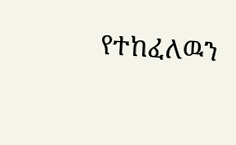የተከፈለዉን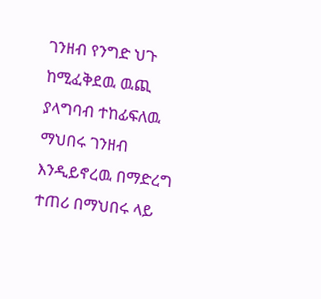ገንዘብ የንግድ ህጉ ከሚፈቅደዉ ዉጪ ያላግባብ ተከፊፍለዉ ማህበሩ ገንዘብ እንዲይኖረዉ በማድረግ ተጠሪ በማህበሩ ላይ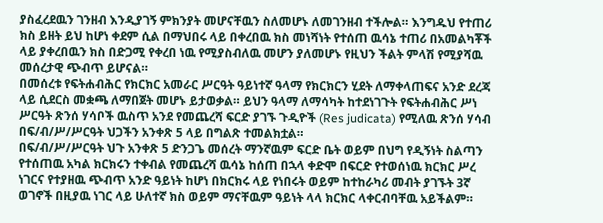ያስፈረደዉን ገንዘብ እንዲያገኝ ምክንያት መሆናቸዉን ስለመሆኑ ለመገንዘብ ተችሎል። እንግዱህ የተጠሪ ክስ ይዘት ይህ ከሆነ ቀደም ሲል በማህበሩ ላይ በቀረበዉ ክስ መነሻነት የተሰጠ ዉሳኔ ተጠሪ በአመልካቾች ላይ ያቀረበዉን ክስ በድጋሚ የቀረበ ነዉ የሚያስብለዉ መሆን ያለመሆኑ የዚህን ችልት ምላሽ የሚያሻዉ መሰረታዊ ጭብጥ ይሆናል።
በመሰረቱ የፍትሐብሕር የክርክር አመራር ሥርዓት ዓይነተኛ ዓላማ የክርክርን ሂደት ለማቀላጠፍና አንድ ደረጃ ላይ ሲደርስ መቋጫ ለማበጀት መሆኑ ይታወቃል። ይህን ዓላማ ለማሳካት ከተደነገጉት የፍትሐብሕር ሥነ ሥርዓት ጽንሰ ሃሳቦች ዉስጥ አንደ የመጨረሻ ፍርድ ያገኙ ጉዲዮች (Res judicata) የሚለዉ ጽንሰ ሃሳብ በፍ/ብ/ሥ/ሥርዓት ህጋችን አንቀጽ 5 ላይ በግልጽ ተመልክቷል።
በፍ/ብ/ሥ/ሥርዓት ህጉ አንቀጽ 5 ድንጋጌ መሰረት ማንኛዉም ፍርድ ቤት ወይም በህግ የዲኝነት ስልጣን የተሰጠዉ አካል ክርክሩን ተቀብል የመጨረሻ ዉሳኔ ከሰጠ በኋላ ቀድሞ በፍርድ የተወሰነዉ ክርክር ሥረ ነገርና የተያዘዉ ጭብጥ አንድ ዓይነት ከሆነ በክርክሩ ላይ የነበሩት ወይም ከተከራካሪ መብት ያገኙት 3ኛ ወገኖች በዚያዉ ነገር ላይ ሁለተኛ ክስ ወይም ማናቸዉም ዓይነት ላላ ክርክር ላቀርብባቸዉ አይችልም።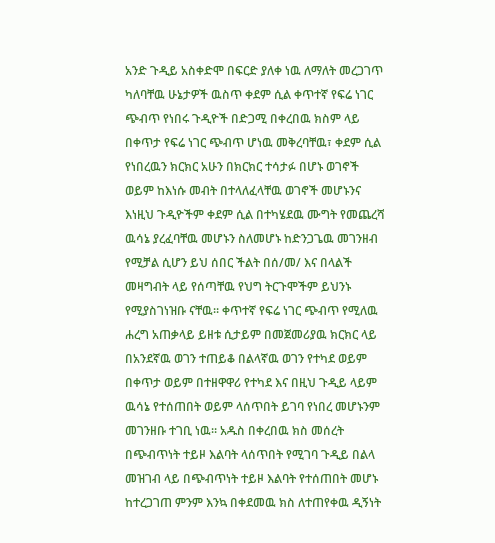አንድ ጉዲይ አስቀድሞ በፍርድ ያለቀ ነዉ ለማለት መረጋገጥ ካለባቸዉ ሁኔታዎች ዉስጥ ቀደም ሲል ቀጥተኛ የፍሬ ነገር ጭብጥ የነበሩ ጉዲዮች በድጋሚ በቀረበዉ ክስም ላይ በቀጥታ የፍሬ ነገር ጭብጥ ሆነዉ መቅረባቸዉ፣ ቀደም ሲል የነበረዉን ክርክር አሁን በክርክር ተሳታፉ በሆኑ ወገኖች ወይም ከእነሱ መብት በተላለፈላቸዉ ወገኖች መሆኑንና እነዚህ ጉዲዮችም ቀደም ሲል በተካሄደዉ ሙግት የመጨረሻ ዉሳኔ ያረፈባቸዉ መሆኑን ስለመሆኑ ከድንጋጌዉ መገንዘብ የሚቻል ሲሆን ይህ ሰበር ችልት በሰ/መ/ እና በላልች መዛግብት ላይ የሰጣቸዉ የህግ ትርጉሞችም ይህንኑ የሚያስገነዝቡ ናቸዉ። ቀጥተኛ የፍሬ ነገር ጭብጥ የሚለዉ ሐረግ አጠቃላይ ይዘቱ ሲታይም በመጀመሪያዉ ክርክር ላይ በአንደኛዉ ወገን ተጠይቆ በልላኛዉ ወገን የተካደ ወይም በቀጥታ ወይም በተዘዋዋሪ የተካደ እና በዚህ ጉዲይ ላይም ዉሳኔ የተሰጠበት ወይም ላሰጥበት ይገባ የነበረ መሆኑንም መገንዘቡ ተገቢ ነዉ። አዱስ በቀረበዉ ክስ መሰረት በጭብጥነት ተይዞ እልባት ላሰጥበት የሚገባ ጉዲይ በልላ መዝገብ ላይ በጭብጥነት ተይዞ እልባት የተሰጠበት መሆኑ ከተረጋገጠ ምንም እንኳ በቀደመዉ ክስ ለተጠየቀዉ ዲኝነት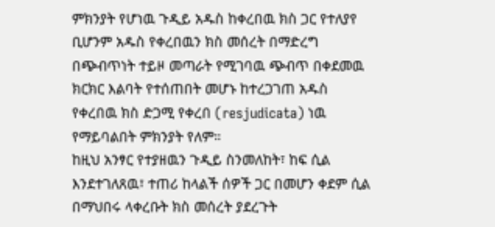ምክንያት የሆነዉ ጉዲይ አዱስ ከቀረበዉ ክስ ጋር የተለያየ ቢሆንም አዱስ የቀረበዉን ክስ መሰረት በማድረግ በጭብጥነት ተይዞ መጣራት የሚገባዉ ጭብጥ በቀደመዉ ክርክር እልባት የተሰጠበት መሆኑ ከተረጋገጠ አዱስ የቀረበዉ ክስ ድጋሚ የቀረበ (resjudicata) ነዉ የማይባልበት ምክንያት የለም።
ከዚህ አንፃር የተያዘዉን ጉዲይ ስንመለከት፣ ከፍ ሲል እንደተገለጸዉ፣ ተጠሪ ከላልች ሰዎች ጋር በመሆን ቀደም ሲል በማህበሩ ላቀረቡት ክስ መሰረት ያደረጉት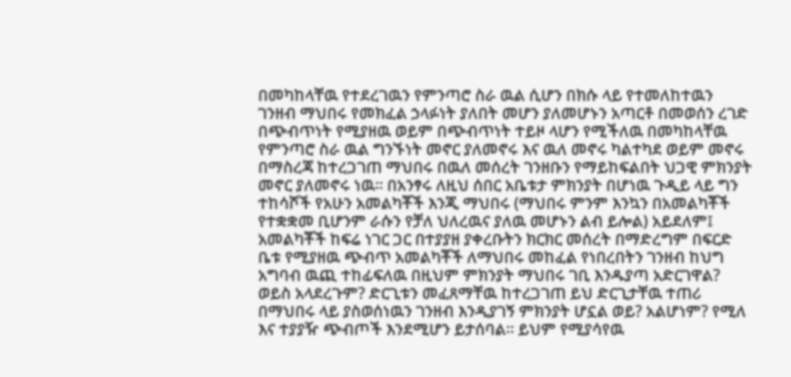በመካከላቸዉ የተደረገዉን የምንጣሮ ስራ ዉል ሲሆን በክሱ ላይ የተመለከተዉን ገንዘብ ማህበሩ የመክፈል ኃላፉነት ያለበት መሆን ያለመሆኑን አጣርቶ በመወሰን ረገድ በጭብጥነት የሚያዘዉ ወይም በጭብጥነት ተይዞ ላሆን የሚችለዉ በመካከላቸዉ የምንጣሮ ስራ ዉል ግንኙነት መኖር ያለመኖሩ እና ዉለ መኖሩ ካልተካደ ወይም መኖሩ በማስረጃ ከተረጋገጠ ማህበሩ በዉለ መሰረት ገንዘቡን የማይከፍልበት ህጋዊ ምክንያት መኖር ያለመኖሩ ነዉ። በአንፃሩ ለዚህ ሰበር አቤቱታ ምክንያት በሆነዉ ጉዲይ ላይ ግን ተከሳሾች የአሁን አመልካቾች እንጂ ማህበሩ (ማህበሩ ምንም እንኳን በአመልካቾች የተቋቋመ ቢሆንም ራሱን የቻለ ህለረዉና ያለዉ መሆኑን ልብ ይሎል) አይደለም፤ አመልካቾች ከፍሬ ነገር ጋር በተያያዘ ያቀረቡትን ክርክር መሰረት በማድረግም በፍርድ ቤቱ የሚያዘዉ ጭብጥ አመልካቾች ለማህበሩ መከፈል የነበረበትን ገንዘብ ከህግ አግባብ ዉጪ ተከፊፍለዉ በዚህም ምክንያት ማህበሩ ገቢ እንዱያጣ አድርገዋል? ወይስ አላደረጉም? ድርጊቱን መፈጸማቸዉ ከተረጋገጠ ይህ ድርጊታቸዉ ተጠሪ በማህበሩ ላይ ያስወሰነዉን ገንዘብ እንዲያገኝ ምክንያት ሆኗል ወይ? አልሆነም? የሚለ እና ተያያዥ ጭብጦች እንደሚሆን ይታሰባል። ይህም የሚያሳየዉ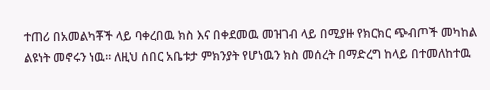ተጠሪ በአመልካቾች ላይ ባቀረበዉ ክስ እና በቀደመዉ መዝገብ ላይ በሚያዙ የክርክር ጭብጦች መካከል ልዩነት መኖሩን ነዉ። ለዚህ ሰበር አቤቱታ ምክንያት የሆነዉን ክስ መሰረት በማድረግ ከላይ በተመለከተዉ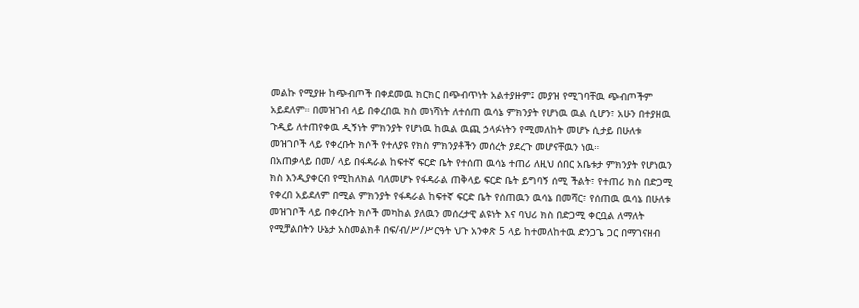መልኩ የሚያዙ ከጭብጦች በቀደመዉ ክርክር በጭብጥነት አልተያዙም፤ መያዝ የሚገባቸዉ ጭብጦችም አይደለም። በመዝገብ ላይ በቀረበዉ ክስ መነሻነት ለተሰጠ ዉሳኔ ምክንያት የሆነዉ ዉል ሲሆን፣ አሁን በተያዘዉ ጉዲይ ለተጠየቀዉ ዲኝነት ምክንያት የሆነዉ ከዉል ዉጪ ኃላፉነትን የሚመለከት መሆኑ ሲታይ በሁለቱ መዝገቦች ላይ የቀረቡት ክሶች የተለያዩ የክስ ምክንያቶችን መሰረት ያደረጉ መሆናቸዉን ነዉ።
በአጠቃላይ በመ/ ላይ በፋዳራል ከፍተኛ ፍርድ ቤት የተሰጠ ዉሳኔ ተጠሪ ለዚህ ሰበር አቤቱታ ምክንያት የሆነዉን ክስ እንዲያቀርብ የሚከለክል ባለመሆኑ የፋዳራል ጠቅላይ ፍርድ ቤት ይግባኝ ሰሚ ችልት፣ የተጠሪ ክስ በድጋሚ የቀረበ አይደለም በሚል ምክንያት የፋዳራል ከፍተኛ ፍርድ ቤት የሰጠዉን ዉሳኔ በመሻር፣ የሰጠዉ ዉሳኔ በሁለቱ መዝገቦች ላይ በቀረቡት ክሶች መካከል ያለዉን መሰረታዊ ልዩነት እና ባህሪ ክስ በድጋሚ ቀርቧል ለማለት የሚቻልበትን ሁኔታ አስመልክቶ በፍ/ብ/ሥ/ሥርዓት ህጉ አንቀጽ 5 ላይ ከተመለከተዉ ድንጋጌ ጋር በማገናዘብ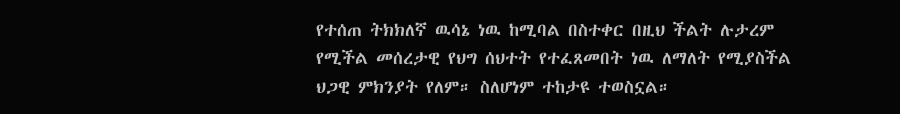የተሰጠ ትክክለኛ ዉሳኔ ነዉ ከሚባል በስተቀር በዚህ ችልት ሉታረም የሚችል መሰረታዊ የህግ ሰህተት የተፈጸመበት ነዉ ለማለት የሚያስችል ህጋዊ ምክንያት የለም። ስለሆነም ተከታዩ ተወስኗል።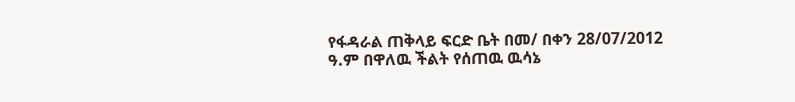የፋዳራል ጠቅላይ ፍርድ ቤት በመ/ በቀን 28/07/2012 ዓ.ም በዋለዉ ችልት የሰጠዉ ዉሳኔ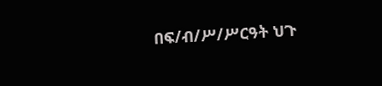በፍ/ብ/ሥ/ሥርዓት ህጉ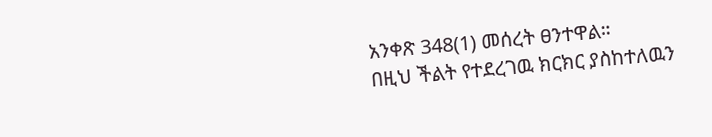አንቀጽ 348(1) መሰረት ፀንተዋል።
በዚህ ችልት የተደረገዉ ክርክር ያስከተለዉን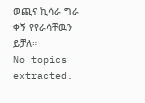ወጪና ኪሳራ ግራ ቀኝ የየራሳቸዉን ይቻለ።
No topics extracted.